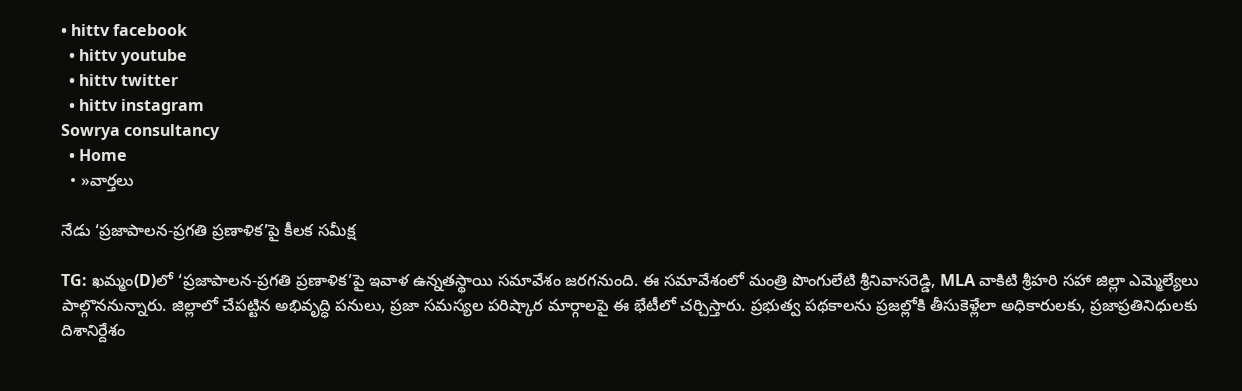• hittv facebook
  • hittv youtube
  • hittv twitter
  • hittv instagram
Sowrya consultancy
  • Home
  • »వార్తలు

నేడు ‘ప్రజాపాలన-ప్రగతి ప్రణాళిక’పై కీలక సమీక్ష

TG: ఖమ్మం(D)లో ‘ప్రజాపాలన-ప్రగతి ప్రణాళిక’పై ఇవాళ ఉన్నతస్థాయి సమావేశం జరగనుంది. ఈ సమావేశంలో మంత్రి పొంగులేటి శ్రీనివాసరెడ్డి, MLA వాకిటి శ్రీహరి సహా జిల్లా ఎమ్మెల్యేలు పాల్గొననున్నారు. జిల్లాలో చేపట్టిన అభివృద్ధి పనులు, ప్రజా సమస్యల పరిష్కార మార్గాలపై ఈ భేటీలో చర్చిస్తారు. ప్రభుత్వ పథకాలను ప్రజల్లోకి తీసుకెళ్లేలా అధికారులకు, ప్రజాప్రతినిధులకు దిశానిర్దేశం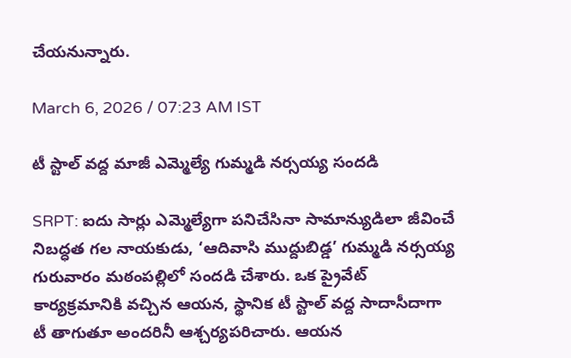చేయనున్నారు.

March 6, 2026 / 07:23 AM IST

టీ స్టాల్ వద్ద మాజీ ఎమ్మెల్యే గుమ్మడి నర్సయ్య సందడి

SRPT: ఐదు సార్లు ఎమ్మెల్యేగా పనిచేసినా సామాన్యుడిలా జీవించే నిబద్ధత గల నాయకుడు, ‘ఆదివాసి ముద్దుబిడ్డ’ గుమ్మడి నర్సయ్య గురువారం మఠంపల్లిలో సందడి చేశారు. ఒక ప్రైవేట్ కార్యక్రమానికి వచ్చిన ఆయన, స్థానిక టీ స్టాల్ వద్ద సాదాసీదాగా టీ తాగుతూ అందరినీ ఆశ్చర్యపరిచారు. ఆయన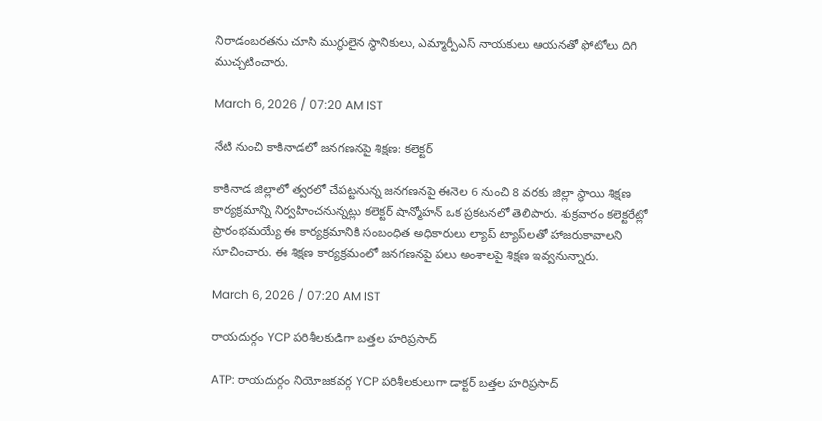నిరాడంబరతను చూసి ముగ్ధులైన స్థానికులు, ఎమ్మార్పీఎస్ నాయకులు ఆయనతో ఫోటోలు దిగి ముచ్చటించారు.

March 6, 2026 / 07:20 AM IST

నేటి నుంచి కాకినాడలో జనగణనపై శిక్షణ: కలెక్టర్

కాకినాడ జిల్లాలో త్వరలో చేపట్టనున్న జనగణనపై ఈనెల 6 నుంచి 8 వరకు జిల్లా స్థాయి శిక్షణ కార్యక్రమాన్ని నిర్వహించనున్నట్లు కలెక్టర్ షాన్మోహన్ ఒక ప్రకటనలో తెలిపారు. శుక్రవారం కలెక్టరేట్లో ప్రారంభమయ్యే ఈ కార్యక్రమానికి సంబంధిత అధికారులు ల్యాప్ ట్యాప్‌లతో హాజరుకావాలని సూచించారు. ఈ శిక్షణ కార్యక్రమంలో జనగణనపై పలు అంశాలపై శిక్షణ ఇవ్వనున్నారు.

March 6, 2026 / 07:20 AM IST

రాయదుర్గం YCP పరిశీలకుడిగా బత్తల హరిప్రసాద్‌

ATP: రాయదుర్గం నియోజకవర్గ YCP పరిశీలకులుగా డాక్టర్‌ బత్తల హరిప్రసాద్‌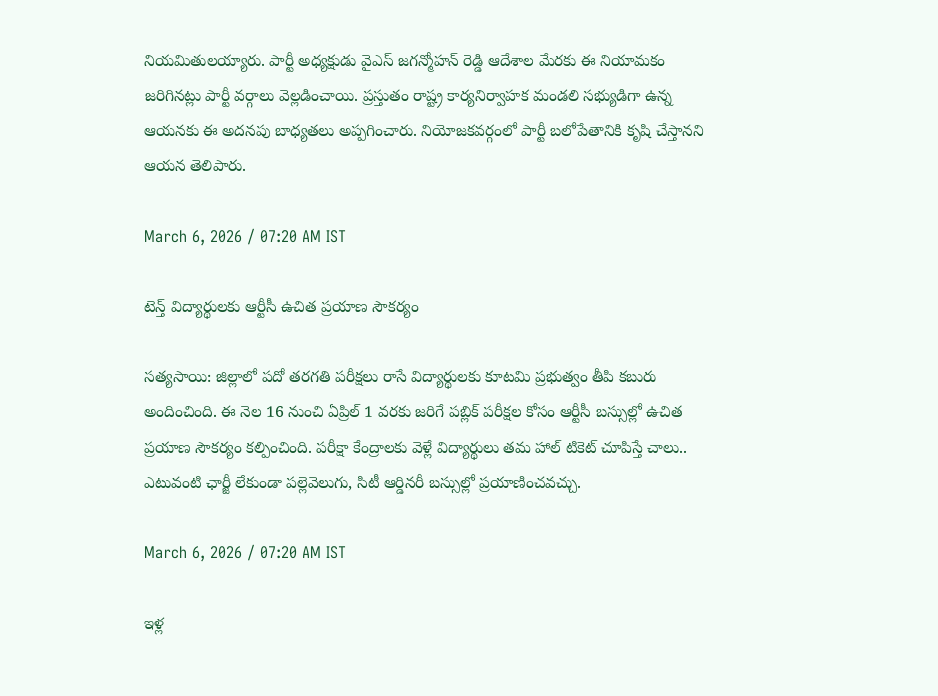నియమితులయ్యారు. పార్టీ అధ్యక్షుడు వైఎస్‌ జగన్మోహన్‌ రెడ్డి ఆదేశాల మేరకు ఈ నియామకం జరిగినట్లు పార్టీ వర్గాలు వెల్లడించాయి. ప్రస్తుతం రాష్ట్ర కార్యనిర్వాహక మండలి సభ్యుడిగా ఉన్న ఆయనకు ఈ అదనపు బాధ్యతలు అప్పగించారు. నియోజకవర్గంలో పార్టీ బలోపేతానికి కృషి చేస్తానని ఆయన తెలిపారు.

March 6, 2026 / 07:20 AM IST

టెన్త్ విద్యార్థులకు ఆర్టీసీ ఉచిత ప్రయాణ సౌకర్యం

సత్యసాయి: జిల్లాలో పదో తరగతి పరీక్షలు రాసే విద్యార్థులకు కూటమి ప్రభుత్వం తీపి కబురు అందించింది. ఈ నెల 16 నుంచి ఏప్రిల్ 1 వరకు జరిగే పబ్లిక్ పరీక్షల కోసం ఆర్టీసీ బస్సుల్లో ఉచిత ప్రయాణ సౌకర్యం కల్పించింది. పరీక్షా కేంద్రాలకు వెళ్లే విద్యార్థులు తమ హాల్ టికెట్ చూపిస్తే చాలు.. ఎటువంటి ఛార్జీ లేకుండా పల్లెవెలుగు, సిటీ ఆర్డినరీ బస్సుల్లో ప్రయాణించవచ్చు.

March 6, 2026 / 07:20 AM IST

ఇళ్ల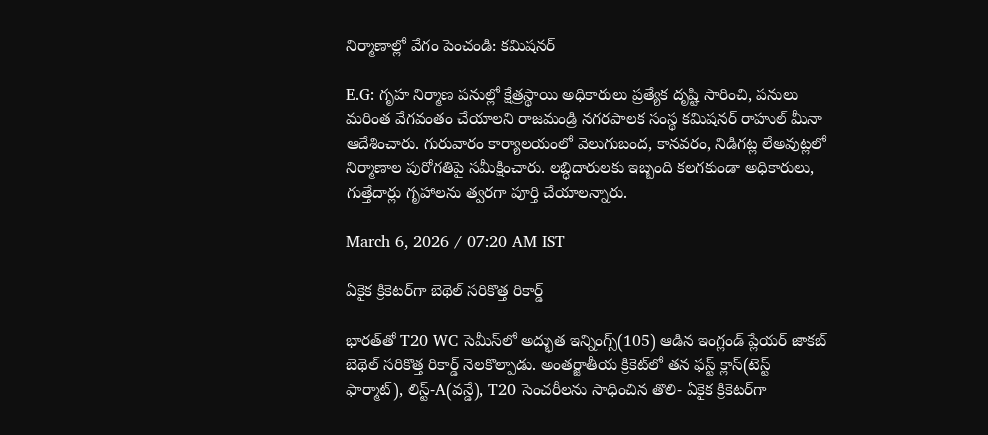నిర్మాణాల్లో వేగం పెంచండి: కమిషనర్

E.G: గృహ నిర్మాణ పనుల్లో క్షేత్రస్థాయి అధికారులు ప్రత్యేక దృష్టి సారించి, పనులు మరింత వేగవంతం చేయాలని రాజమండ్రి నగరపాలక సంస్థ కమిషనర్ రాహుల్ మీనా ఆదేశించారు. గురువారం కార్యాలయంలో వెలుగుబంద, కానవరం, నిడిగట్ల లేఅవుట్లలో నిర్మాణాల పురోగతిపై సమీక్షించారు. లబ్ధిదారులకు ఇబ్బంది కలగకుండా అధికారులు, గుత్తేదార్లు గృహాలను త్వరగా పూర్తి చేయాలన్నారు.

March 6, 2026 / 07:20 AM IST

ఏకైక క్రికెటర్‌గా బెథెల్ సరికొత్త రికార్డ్

భారత్‌తో T20 WC సెమీస్‌లో అద్భుత ఇన్నింగ్స్(105) ఆడిన ఇంగ్లండ్ ప్లేయర్ జాకబ్ బెథెల్ సరికొత్త రికార్డ్ నెలకొల్పాడు. అంతర్జాతీయ క్రికెట్‌లో తన ఫస్ట్ క్లాస్(టెస్ట్ ఫార్మాట్), లిస్ట్-A(వన్డే), T20 సెంచరీలను సాధించిన తొలి- ఏకైక క్రికెటర్‌గా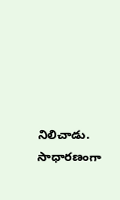నిలిచాడు. సాధారణంగా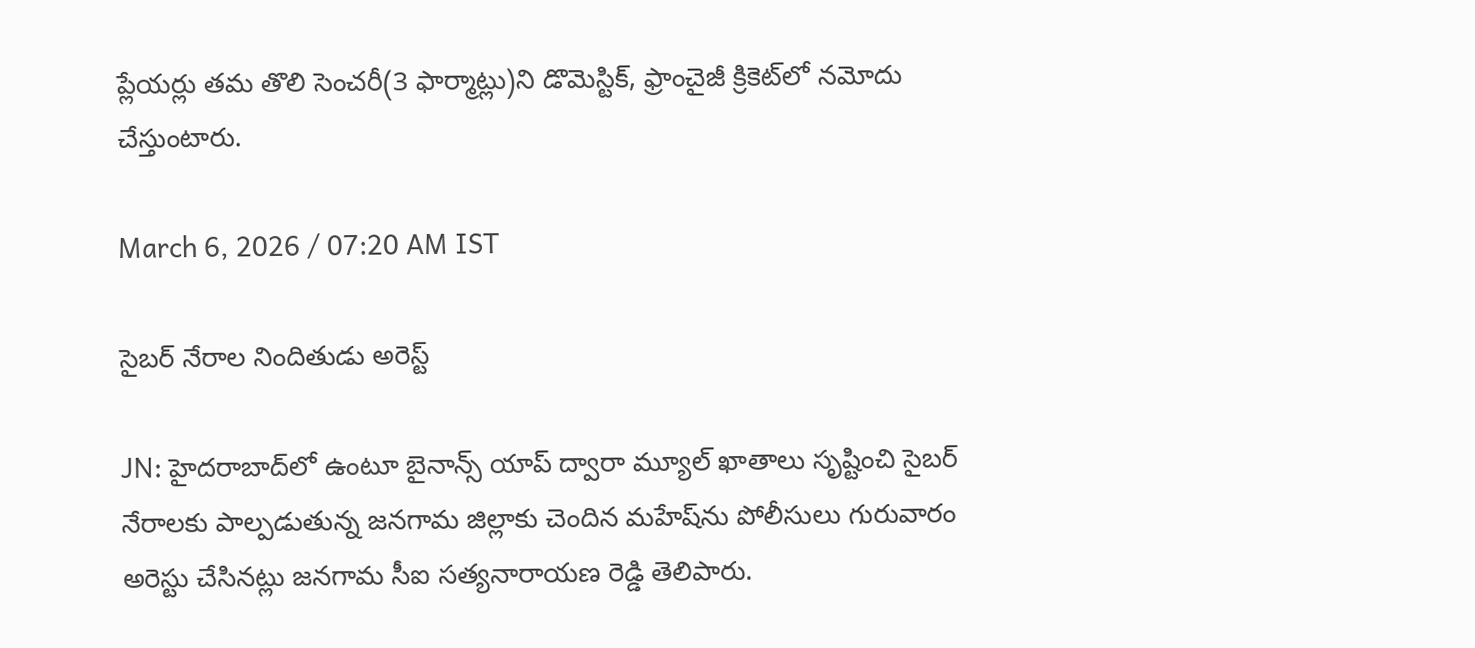ప్లేయర్లు తమ తొలి సెంచరీ(3 ఫార్మాట్లు)ని డొమెస్టిక్, ఫ్రాంచైజీ క్రికెట్‌లో నమోదు చేస్తుంటారు.

March 6, 2026 / 07:20 AM IST

సైబర్ నేరాల నిందితుడు అరెస్ట్

JN: హైదరాబాద్‌లో ఉంటూ బైనాన్స్ యాప్ ద్వారా మ్యూల్ ఖాతాలు సృష్టించి సైబర్ నేరాలకు పాల్పడుతున్న జనగామ జిల్లాకు చెందిన మహేష్‌ను పోలీసులు గురువారం అరెస్టు చేసినట్లు జనగామ సీఐ సత్యనారాయణ రెడ్డి తెలిపారు.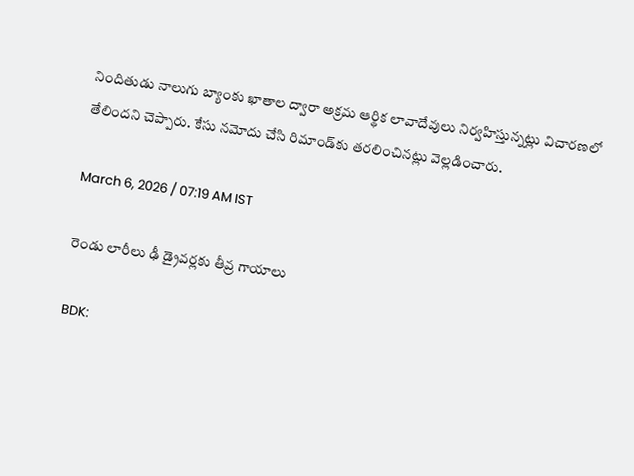నిందితుడు నాలుగు బ్యాంకు ఖాతాల ద్వారా అక్రమ ఆర్థిక లావాదేవులు నిర్వహిస్తున్నట్లు విచారణలో తేలిందని చెప్పారు. కేసు నమోదు చేసి రిమాండ్‌కు తరలించినట్లు వెల్లడించారు.

March 6, 2026 / 07:19 AM IST

రెండు లారీలు ఢీ డ్రైవర్లకు తీవ్ర గాయాలు

BDK: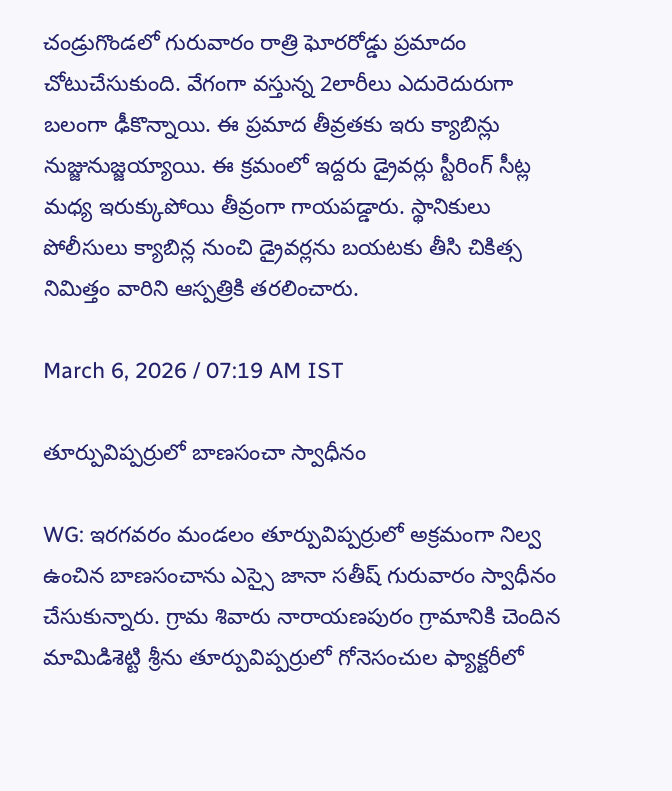చండ్రుగొండలో గురువారం రాత్రి ఘోరరోడ్డు ప్రమాదం చోటుచేసుకుంది. వేగంగా వస్తున్న 2లారీలు ఎదురెదురుగా బలంగా ఢీకొన్నాయి. ఈ ప్రమాద తీవ్రతకు ఇరు క్యాబిన్లు నుజ్జునుజ్జయ్యాయి. ఈ క్రమంలో ఇద్దరు డ్రైవర్లు స్టీరింగ్‌ సీట్ల మధ్య ఇరుక్కుపోయి తీవ్రంగా గాయపడ్డారు. స్థానికులు పోలీసులు క్యాబిన్ల నుంచి డ్రైవర్లను బయటకు తీసి చికిత్స నిమిత్తం వారిని ఆస్పత్రికి తరలించారు.

March 6, 2026 / 07:19 AM IST

తూర్పువిప్పర్రులో బాణసంచా స్వాధీనం

WG: ఇరగవరం మండలం తూర్పువిప్పర్రులో అక్రమంగా నిల్వ ఉంచిన బాణసంచాను ఎస్సై జానా సతీష్ గురువారం స్వాధీనం చేసుకున్నారు. గ్రామ శివారు నారాయణపురం గ్రామానికి చెందిన మామిడిశెట్టి శ్రీను తూర్పువిప్పర్రులో గోనెసంచుల ఫ్యాక్టరీలో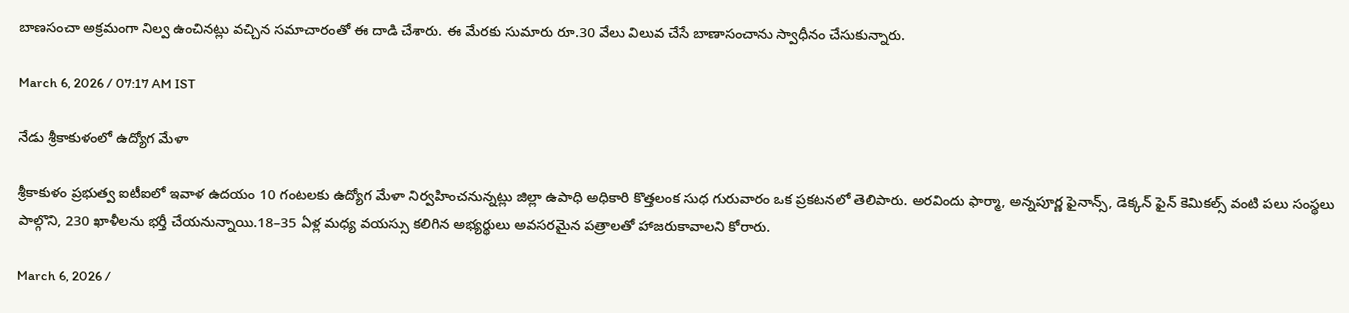బాణసంచా అక్రమంగా నిల్వ ఉంచినట్లు వచ్చిన సమాచారంతో ఈ దాడి చేశారు. ఈ మేరకు సుమారు రూ.30 వేలు విలువ చేసే బాణాసంచాను స్వాధీనం చేసుకున్నారు.

March 6, 2026 / 07:17 AM IST

నేడు శ్రీకాకుళంలో ఉద్యోగ మేళా

శ్రీకాకుళం ప్రభుత్వ ఐటీఐలో ఇవాళ ఉదయం 10 గంటలకు ఉద్యోగ మేళా నిర్వహించనున్నట్లు జిల్లా ఉపాధి అధికారి కొత్తలంక సుధ గురువారం ఒక ప్రకటనలో తెలిపారు. అరవిందు ఫార్మా, అన్నపూర్ణ ఫైనాన్స్, డెక్కన్ ఫైన్ కెమికల్స్ వంటి పలు సంస్థలు పాల్గొని, 230 ఖాళీలను భర్తీ చేయనున్నాయి.18–35 ఏళ్ల మధ్య వయస్సు కలిగిన అభ్యర్థులు అవసరమైన పత్రాలతో హాజరుకావాలని కోరారు.

March 6, 2026 /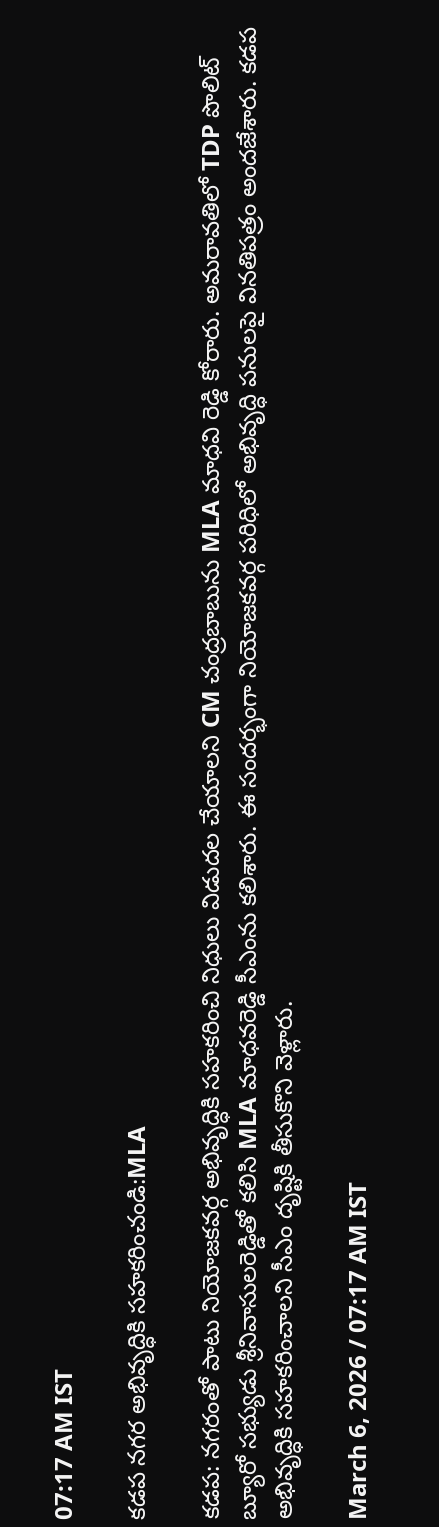07:17 AM IST

కడప నగర అభివృద్ధికి సహకరించండి:MLA

కడప: నగరంతో పాటు నియోజకవర్గ అభివృద్ధికి సహకరించి నిధులు విడుదల చేయాలని CM చంద్రబాబును MLA మాధవి రెడ్డి కోరారు. అమరావతిలో TDP పొలిట్ బ్యూరో సభ్యుడు శ్రీనివాసులరెడ్డితో కలిసి MLA మాధవరెడ్డి సీఎంను కలిశారు. ఈ సందర్భంగా నియోజకవర్గ పరిధిలో అభివృద్ధి పనులపై వినతిపత్రం అందజేశారు. కడప అభివృద్ధికి సహకరించాలని సీఎం దృష్టికి తీసుకొని వెళ్లారు.

March 6, 2026 / 07:17 AM IST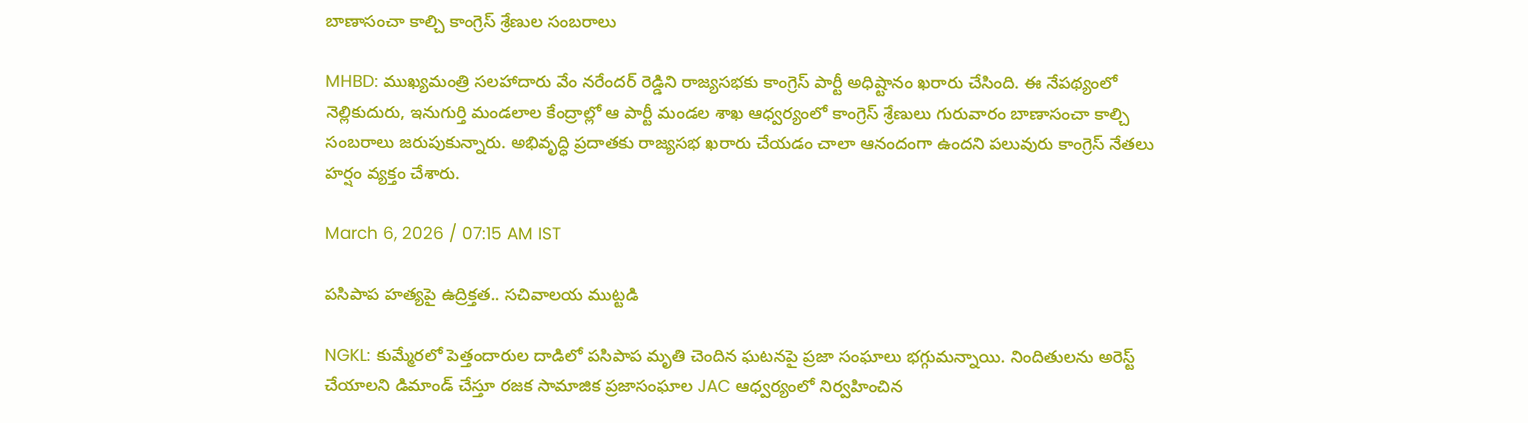బాణాసంచా కాల్చి కాంగ్రెస్ శ్రేణుల సంబరాలు

MHBD: ముఖ్యమంత్రి సలహాదారు వేం నరేందర్ రెడ్డిని రాజ్యసభకు కాంగ్రెస్ పార్టీ అధిష్టానం ఖరారు చేసింది. ఈ నేపథ్యంలో నెల్లికుదురు, ఇనుగుర్తి మండలాల కేంద్రాల్లో ఆ పార్టీ మండల శాఖ ఆధ్వర్యంలో కాంగ్రెస్ శ్రేణులు గురువారం బాణాసంచా కాల్చి సంబరాలు జరుపుకున్నారు. అభివృద్ధి ప్రదాతకు రాజ్యసభ ఖరారు చేయడం చాలా ఆనందంగా ఉందని పలువురు కాంగ్రెస్ నేతలు హర్షం వ్యక్తం చేశారు.

March 6, 2026 / 07:15 AM IST

పసిపాప హత్యపై ఉద్రిక్తత.. సచివాలయ ముట్టడి

NGKL: కుమ్మేరలో పెత్తందారుల దాడిలో పసిపాప మృతి చెందిన ఘటనపై ప్రజా సంఘాలు భగ్గుమన్నాయి. నిందితులను అరెస్ట్ చేయాలని డిమాండ్ చేస్తూ రజక సామాజిక ప్రజాసంఘాల JAC ఆధ్వర్యంలో నిర్వహించిన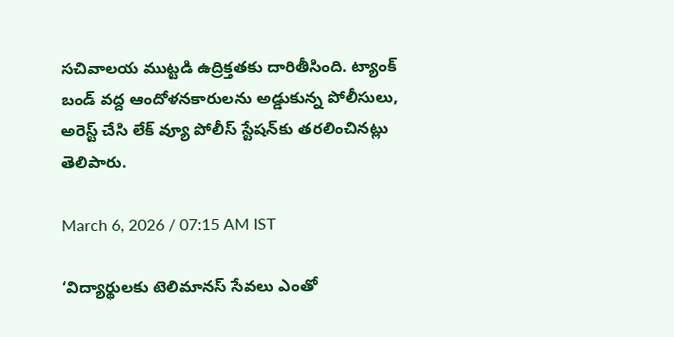సచివాలయ ముట్టడి ఉద్రిక్తతకు దారితీసింది. ట్యాంక్ బండ్ వద్ద ఆందోళనకారులను అడ్డుకున్న పోలీసులు, అరెస్ట్ చేసి లేక్ వ్యూ పోలీస్ స్టేషన్‌కు తరలించినట్లు తెలిపారు.

March 6, 2026 / 07:15 AM IST

‘విద్యార్థులకు టెలిమానస్ సేవలు ఎంతో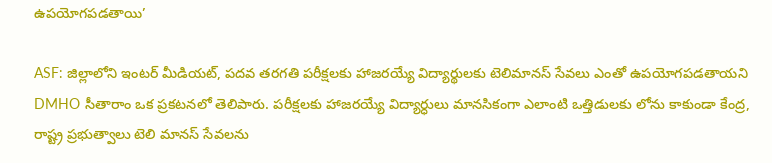ఉపయోగపడతాయి’

ASF: జిల్లాలోని ఇంటర్ మీడియట్, పదవ తరగతి పరీక్షలకు హాజరయ్యే విద్యార్థులకు టెలిమానస్ సేవలు ఎంతో ఉపయోగపడతాయని DMHO సీతారాం ఒక ప్రకటనలో తెలిపారు. పరీక్షలకు హాజరయ్యే విద్యార్ధులు మానసికంగా ఎలాంటి ఒత్తిడులకు లోను కాకుండా కేంద్ర, రాష్ట్ర ప్రభుత్వాలు టెలి మానస్ సేవలను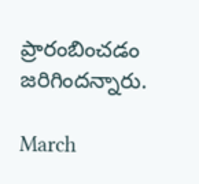ప్రారంబించడం జరిగిందన్నారు.

March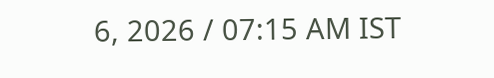6, 2026 / 07:15 AM IST